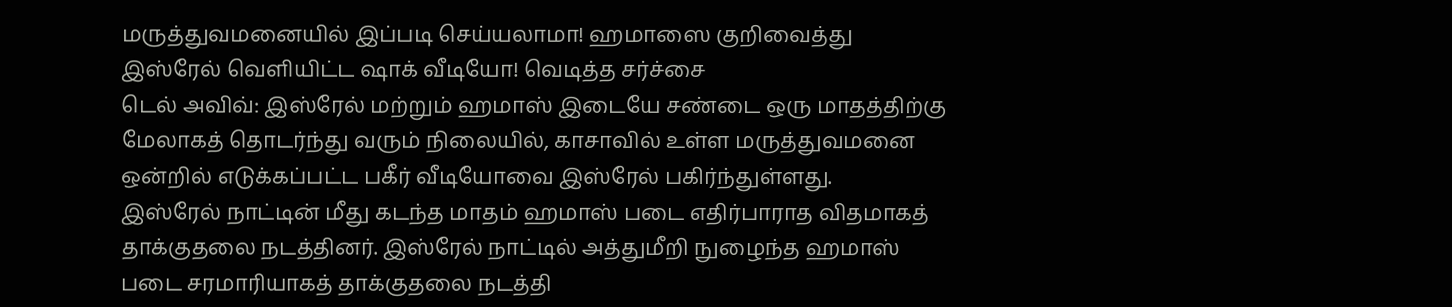மருத்துவமனையில் இப்படி செய்யலாமா! ஹமாஸை குறிவைத்து இஸ்ரேல் வெளியிட்ட ஷாக் வீடியோ! வெடித்த சர்ச்சை
டெல் அவிவ்: இஸ்ரேல் மற்றும் ஹமாஸ் இடையே சண்டை ஒரு மாதத்திற்கு மேலாகத் தொடர்ந்து வரும் நிலையில், காசாவில் உள்ள மருத்துவமனை ஒன்றில் எடுக்கப்பட்ட பகீர் வீடியோவை இஸ்ரேல் பகிர்ந்துள்ளது.
இஸ்ரேல் நாட்டின் மீது கடந்த மாதம் ஹமாஸ் படை எதிர்பாராத விதமாகத் தாக்குதலை நடத்தினர். இஸ்ரேல் நாட்டில் அத்துமீறி நுழைந்த ஹமாஸ் படை சரமாரியாகத் தாக்குதலை நடத்தி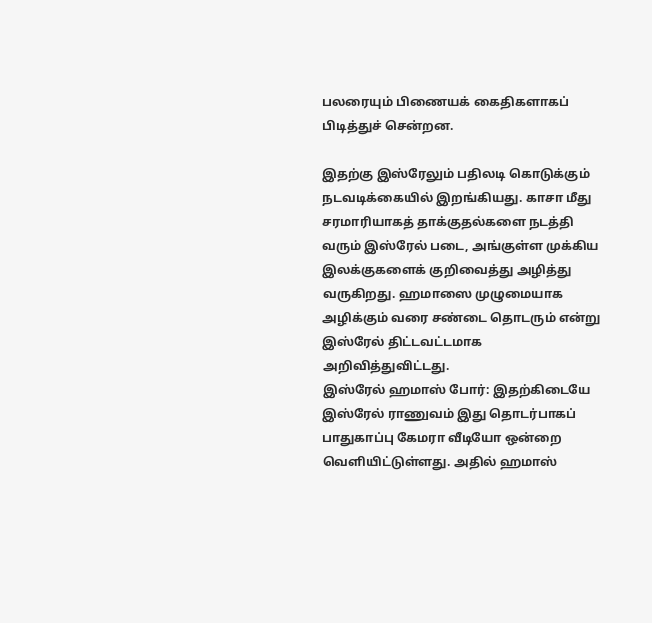பலரையும் பிணையக் கைதிகளாகப் பிடித்துச் சென்றன.

இதற்கு இஸ்ரேலும் பதிலடி கொடுக்கும் நடவடிக்கையில் இறங்கியது. காசா மீது சரமாரியாகத் தாக்குதல்களை நடத்தி வரும் இஸ்ரேல் படை, அங்குள்ள முக்கிய இலக்குகளைக் குறிவைத்து அழித்து வருகிறது. ஹமாஸை முழுமையாக அழிக்கும் வரை சண்டை தொடரும் என்று இஸ்ரேல் திட்டவட்டமாக அறிவித்துவிட்டது.
இஸ்ரேல் ஹமாஸ் போர்: இதற்கிடையே இஸ்ரேல் ராணுவம் இது தொடர்பாகப் பாதுகாப்பு கேமரா வீடியோ ஒன்றை வெளியிட்டுள்ளது. அதில் ஹமாஸ்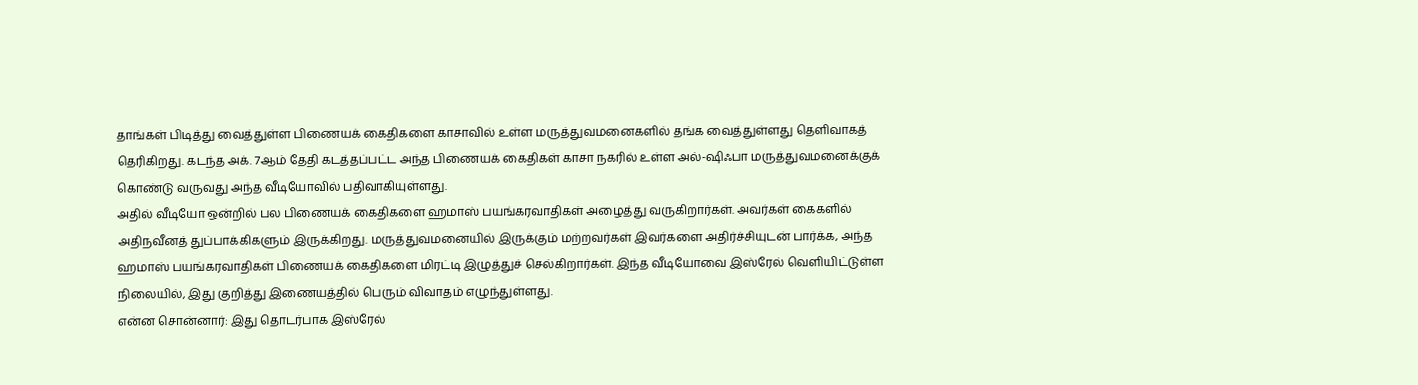தாங்கள் பிடித்து வைத்துள்ள பிணையக் கைதிகளை காசாவில் உள்ள மருத்துவமனைகளில் தங்க வைத்துள்ளது தெளிவாகத் தெரிகிறது. கடந்த அக். 7ஆம் தேதி கடத்தப்பட்ட அந்த பிணையக் கைதிகள் காசா நகரில் உள்ள அல்-ஷிஃபா மருத்துவமனைக்குக் கொண்டு வருவது அந்த வீடியோவில் பதிவாகியுள்ளது.
அதில் வீடியோ ஒன்றில் பல பிணையக் கைதிகளை ஹமாஸ் பயங்கரவாதிகள் அழைத்து வருகிறார்கள். அவர்கள் கைகளில் அதிநவீனத் துப்பாக்கிகளும் இருக்கிறது. மருத்துவமனையில் இருக்கும் மற்றவர்கள் இவர்களை அதிர்ச்சியுடன் பார்க்க, அந்த ஹமாஸ் பயங்கரவாதிகள் பிணையக் கைதிகளை மிரட்டி இழுத்துச் செல்கிறார்கள். இந்த வீடியோவை இஸ்ரேல் வெளியிட்டுள்ள நிலையில், இது குறித்து இணையத்தில் பெரும் விவாதம் எழுந்துள்ளது.
என்ன சொன்னார்: இது தொடர்பாக இஸ்ரேல்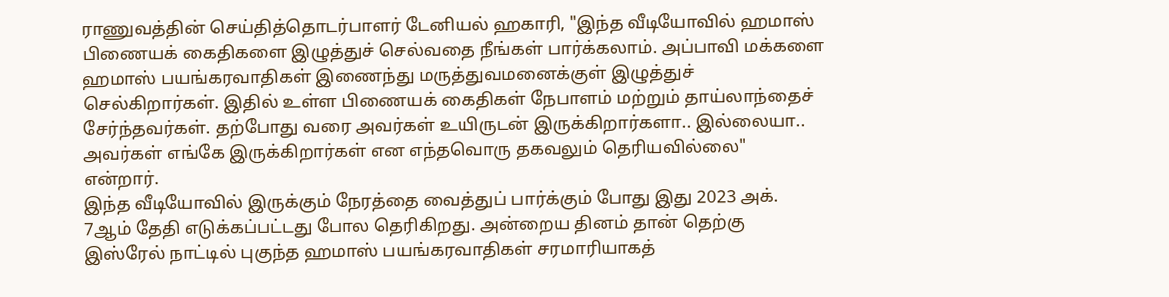ராணுவத்தின் செய்தித்தொடர்பாளர் டேனியல் ஹகாரி, "இந்த வீடியோவில் ஹமாஸ் பிணையக் கைதிகளை இழுத்துச் செல்வதை நீங்கள் பார்க்கலாம். அப்பாவி மக்களை ஹமாஸ் பயங்கரவாதிகள் இணைந்து மருத்துவமனைக்குள் இழுத்துச் செல்கிறார்கள். இதில் உள்ள பிணையக் கைதிகள் நேபாளம் மற்றும் தாய்லாந்தைச் சேர்ந்தவர்கள். தற்போது வரை அவர்கள் உயிருடன் இருக்கிறார்களா.. இல்லையா.. அவர்கள் எங்கே இருக்கிறார்கள் என எந்தவொரு தகவலும் தெரியவில்லை" என்றார்.
இந்த வீடியோவில் இருக்கும் நேரத்தை வைத்துப் பார்க்கும் போது இது 2023 அக். 7ஆம் தேதி எடுக்கப்பட்டது போல தெரிகிறது. அன்றைய தினம் தான் தெற்கு இஸ்ரேல் நாட்டில் புகுந்த ஹமாஸ் பயங்கரவாதிகள் சரமாரியாகத்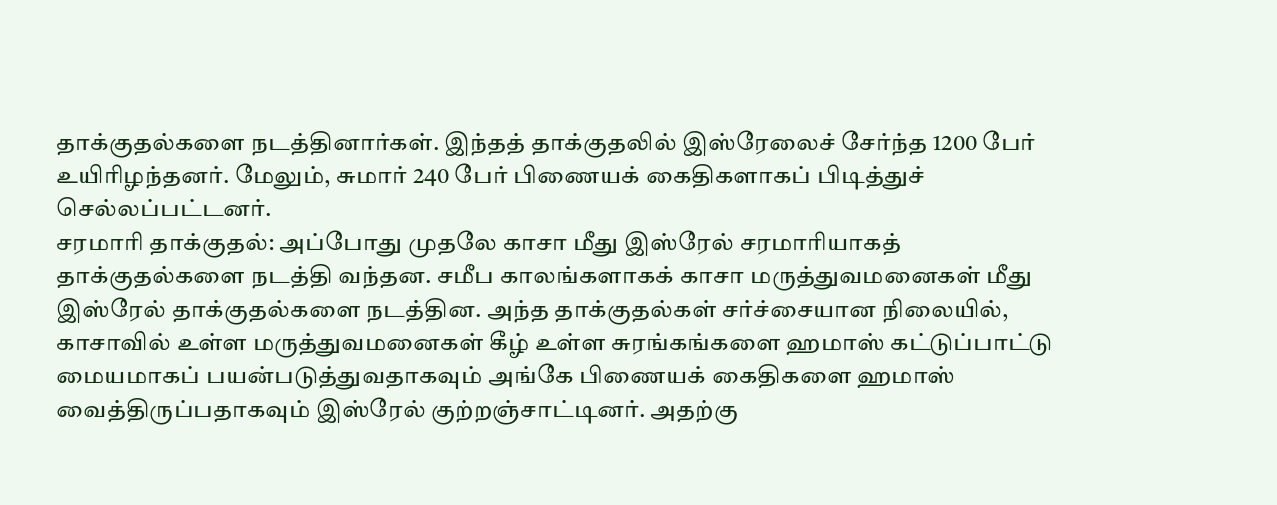தாக்குதல்களை நடத்தினார்கள். இந்தத் தாக்குதலில் இஸ்ரேலைச் சேர்ந்த 1200 பேர் உயிரிழந்தனர். மேலும், சுமார் 240 பேர் பிணையக் கைதிகளாகப் பிடித்துச் செல்லப்பட்டனர்.
சரமாரி தாக்குதல்: அப்போது முதலே காசா மீது இஸ்ரேல் சரமாரியாகத் தாக்குதல்களை நடத்தி வந்தன. சமீப காலங்களாகக் காசா மருத்துவமனைகள் மீது இஸ்ரேல் தாக்குதல்களை நடத்தின. அந்த தாக்குதல்கள் சர்ச்சையான நிலையில், காசாவில் உள்ள மருத்துவமனைகள் கீழ் உள்ள சுரங்கங்களை ஹமாஸ் கட்டுப்பாட்டு மையமாகப் பயன்படுத்துவதாகவும் அங்கே பிணையக் கைதிகளை ஹமாஸ் வைத்திருப்பதாகவும் இஸ்ரேல் குற்றஞ்சாட்டினர். அதற்கு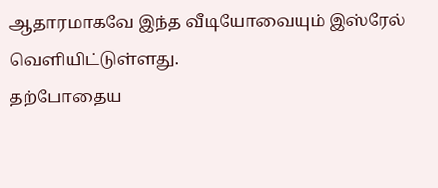ஆதாரமாகவே இந்த வீடியோவையும் இஸ்ரேல் வெளியிட்டுள்ளது.
தற்போதைய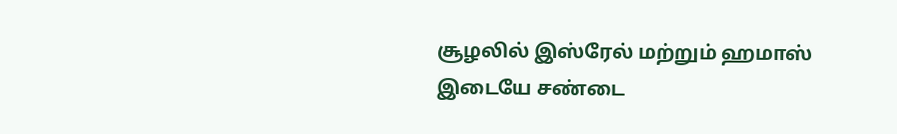சூழலில் இஸ்ரேல் மற்றும் ஹமாஸ் இடையே சண்டை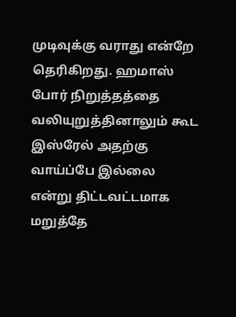முடிவுக்கு வராது என்றே தெரிகிறது. ஹமாஸ் போர் நிறுத்தத்தை வலியுறுத்தினாலும் கூட இஸ்ரேல் அதற்கு வாய்ப்பே இல்லை என்று திட்டவட்டமாக மறுத்தே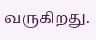வருகிறது.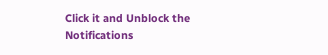Click it and Unblock the Notifications